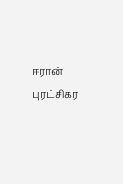ஈரான் புரட்சிகர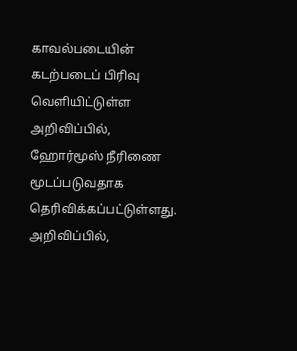காவல்படையின் கடற்படைப் பிரிவு வெளியிட்டுள்ள அறிவிப்பில், ஹோர்மூஸ் நீரிணை மூடப்படுவதாக தெரிவிக்கப்பட்டுள்ளது.
அறிவிப்பில்,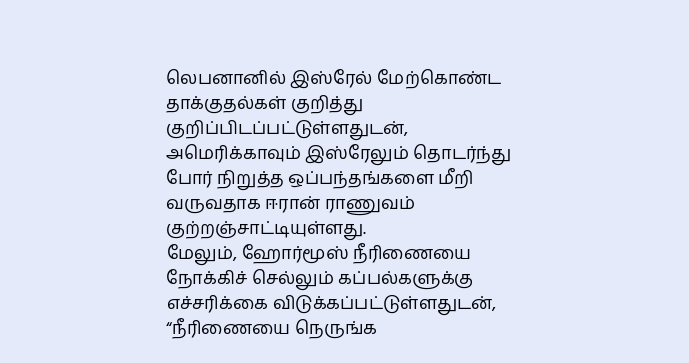லெபனானில் இஸ்ரேல் மேற்கொண்ட தாக்குதல்கள் குறித்து குறிப்பிடப்பட்டுள்ளதுடன், அமெரிக்காவும் இஸ்ரேலும் தொடர்ந்து போர் நிறுத்த ஒப்பந்தங்களை மீறி வருவதாக ஈரான் ராணுவம் குற்றஞ்சாட்டியுள்ளது.
மேலும், ஹோர்மூஸ் நீரிணையை நோக்கிச் செல்லும் கப்பல்களுக்கு எச்சரிக்கை விடுக்கப்பட்டுள்ளதுடன், “நீரிணையை நெருங்க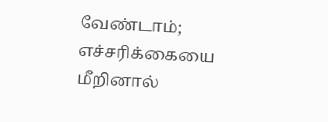வேண்டாம்; எச்சரிக்கையை மீறினால்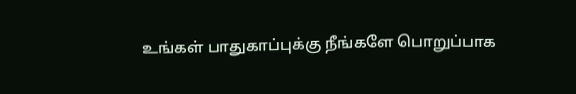உங்கள் பாதுகாப்புக்கு நீங்களே பொறுப்பாக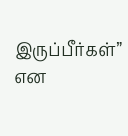இருப்பீர்கள்” என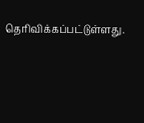தெரிவிக்கப்பட்டுள்ளது.